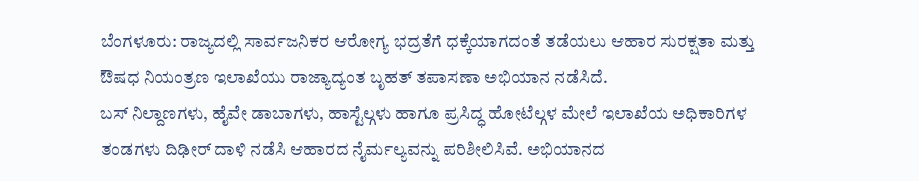ಬೆಂಗಳೂರು: ರಾಜ್ಯದಲ್ಲಿ ಸಾರ್ವಜನಿಕರ ಆರೋಗ್ಯ ಭದ್ರತೆಗೆ ಧಕ್ಕೆಯಾಗದಂತೆ ತಡೆಯಲು ಆಹಾರ ಸುರಕ್ಷತಾ ಮತ್ತು ಔಷಧ ನಿಯಂತ್ರಣ ಇಲಾಖೆಯು ರಾಜ್ಯಾದ್ಯಂತ ಬೃಹತ್ ತಪಾಸಣಾ ಅಭಿಯಾನ ನಡೆಸಿದೆ.
ಬಸ್ ನಿಲ್ದಾಣಗಳು, ಹೈವೇ ಡಾಬಾಗಳು, ಹಾಸ್ಟೆಲ್ಗಳು ಹಾಗೂ ಪ್ರಸಿದ್ಧ ಹೋಟೆಲ್ಗಳ ಮೇಲೆ ಇಲಾಖೆಯ ಅಧಿಕಾರಿಗಳ ತಂಡಗಳು ದಿಢೀರ್ ದಾಳಿ ನಡೆಸಿ ಆಹಾರದ ನೈರ್ಮಲ್ಯವನ್ನು ಪರಿಶೀಲಿಸಿವೆ. ಅಭಿಯಾನದ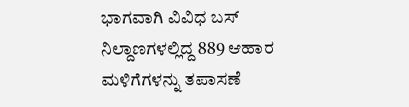ಭಾಗವಾಗಿ ವಿವಿಧ ಬಸ್ ನಿಲ್ದಾಣಗಳಲ್ಲಿದ್ದ 889 ಆಹಾರ ಮಳಿಗೆಗಳನ್ನು ತಪಾಸಣೆ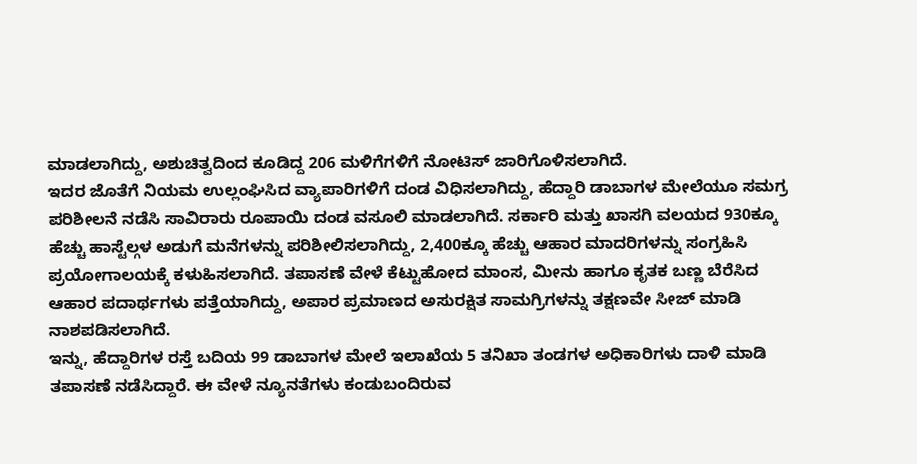ಮಾಡಲಾಗಿದ್ದು, ಅಶುಚಿತ್ವದಿಂದ ಕೂಡಿದ್ದ 206 ಮಳಿಗೆಗಳಿಗೆ ನೋಟಿಸ್ ಜಾರಿಗೊಳಿಸಲಾಗಿದೆ.
ಇದರ ಜೊತೆಗೆ ನಿಯಮ ಉಲ್ಲಂಘಿಸಿದ ವ್ಯಾಪಾರಿಗಳಿಗೆ ದಂಡ ವಿಧಿಸಲಾಗಿದ್ದು, ಹೆದ್ದಾರಿ ಡಾಬಾಗಳ ಮೇಲೆಯೂ ಸಮಗ್ರ ಪರಿಶೀಲನೆ ನಡೆಸಿ ಸಾವಿರಾರು ರೂಪಾಯಿ ದಂಡ ವಸೂಲಿ ಮಾಡಲಾಗಿದೆ. ಸರ್ಕಾರಿ ಮತ್ತು ಖಾಸಗಿ ವಲಯದ 930ಕ್ಕೂ ಹೆಚ್ಚು ಹಾಸ್ಟೆಲ್ಗಳ ಅಡುಗೆ ಮನೆಗಳನ್ನು ಪರಿಶೀಲಿಸಲಾಗಿದ್ದು, 2,400ಕ್ಕೂ ಹೆಚ್ಚು ಆಹಾರ ಮಾದರಿಗಳನ್ನು ಸಂಗ್ರಹಿಸಿ ಪ್ರಯೋಗಾಲಯಕ್ಕೆ ಕಳುಹಿಸಲಾಗಿದೆ. ತಪಾಸಣೆ ವೇಳೆ ಕೆಟ್ಟುಹೋದ ಮಾಂಸ, ಮೀನು ಹಾಗೂ ಕೃತಕ ಬಣ್ಣ ಬೆರೆಸಿದ ಆಹಾರ ಪದಾರ್ಥಗಳು ಪತ್ತೆಯಾಗಿದ್ದು, ಅಪಾರ ಪ್ರಮಾಣದ ಅಸುರಕ್ಷಿತ ಸಾಮಗ್ರಿಗಳನ್ನು ತಕ್ಷಣವೇ ಸೀಜ್ ಮಾಡಿ ನಾಶಪಡಿಸಲಾಗಿದೆ.
ಇನ್ನು, ಹೆದ್ದಾರಿಗಳ ರಸ್ತೆ ಬದಿಯ 99 ಡಾಬಾಗಳ ಮೇಲೆ ಇಲಾಖೆಯ 5 ತನಿಖಾ ತಂಡಗಳ ಅಧಿಕಾರಿಗಳು ದಾಳಿ ಮಾಡಿ ತಪಾಸಣೆ ನಡೆಸಿದ್ದಾರೆ. ಈ ವೇಳೆ ನ್ಯೂನತೆಗಳು ಕಂಡುಬಂದಿರುವ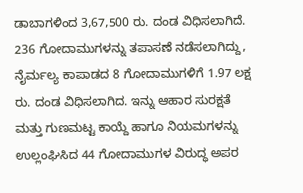ಡಾಬಾಗಳಿಂದ 3,67,500 ರು. ದಂಡ ವಿಧಿಸಲಾಗಿದೆ. 236 ಗೋದಾಮುಗಳನ್ನು ತಪಾಸಣೆ ನಡೆಸಲಾಗಿದ್ದು, ನೈರ್ಮಲ್ಯ ಕಾಪಾಡದ 8 ಗೋದಾಮುಗಳಿಗೆ 1.97 ಲಕ್ಷ ರು. ದಂಡ ವಿಧಿಸಲಾಗಿದ. ಇನ್ನು ಆಹಾರ ಸುರಕ್ಷತೆ ಮತ್ತು ಗುಣಮಟ್ಟ ಕಾಯ್ದೆ ಹಾಗೂ ನಿಯಮಗಳನ್ನು ಉಲ್ಲಂಘಿಸಿದ 44 ಗೋದಾಮುಗಳ ವಿರುದ್ಧ ಅಪರ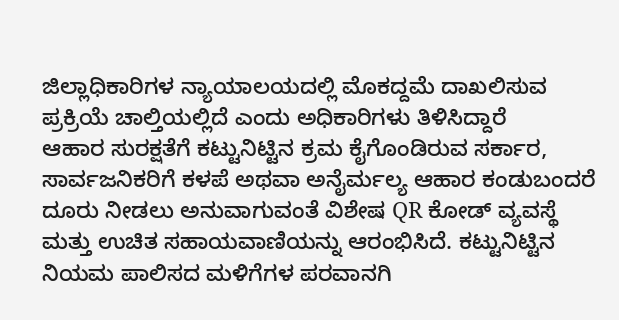ಜಿಲ್ಲಾಧಿಕಾರಿಗಳ ನ್ಯಾಯಾಲಯದಲ್ಲಿ ಮೊಕದ್ದಮೆ ದಾಖಲಿಸುವ ಪ್ರಕ್ರಿಯೆ ಚಾಲ್ತಿಯಲ್ಲಿದೆ ಎಂದು ಅಧಿಕಾರಿಗಳು ತಿಳಿಸಿದ್ದಾರೆ
ಆಹಾರ ಸುರಕ್ಷತೆಗೆ ಕಟ್ಟುನಿಟ್ಟಿನ ಕ್ರಮ ಕೈಗೊಂಡಿರುವ ಸರ್ಕಾರ, ಸಾರ್ವಜನಿಕರಿಗೆ ಕಳಪೆ ಅಥವಾ ಅನೈರ್ಮಲ್ಯ ಆಹಾರ ಕಂಡುಬಂದರೆ ದೂರು ನೀಡಲು ಅನುವಾಗುವಂತೆ ವಿಶೇಷ QR ಕೋಡ್ ವ್ಯವಸ್ಥೆ ಮತ್ತು ಉಚಿತ ಸಹಾಯವಾಣಿಯನ್ನು ಆರಂಭಿಸಿದೆ. ಕಟ್ಟುನಿಟ್ಟಿನ ನಿಯಮ ಪಾಲಿಸದ ಮಳಿಗೆಗಳ ಪರವಾನಗಿ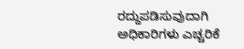ರದ್ದುಪಡಿಸುವುದಾಗಿ ಅಧಿಕಾರಿಗಳು ಎಚ್ಚರಿಕೆ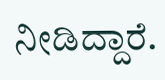ನೀಡಿದ್ದಾರೆ.